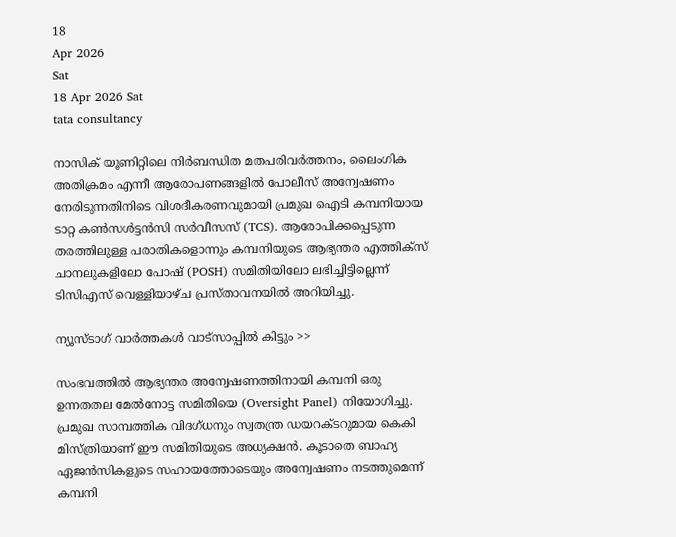18
Apr 2026
Sat
18 Apr 2026 Sat
tata consultancy

നാസിക് യൂണിറ്റിലെ നിര്‍ബന്ധിത മതപരിവര്‍ത്തനം, ലൈംഗിക അതിക്രമം എന്നീ ആരോപണങ്ങളില്‍ പോലീസ് അന്വേഷണം നേരിടുന്നതിനിടെ വിശദീകരണവുമായി പ്രമുഖ ഐടി കമ്പനിയായ ടാറ്റ കണ്‍സള്‍ട്ടന്‍സി സര്‍വീസസ് (TCS). ആരോപിക്കപ്പെടുന്ന തരത്തിലുള്ള പരാതികളൊന്നും കമ്പനിയുടെ ആഭ്യന്തര എത്തിക്‌സ് ചാനലുകളിലോ പോഷ് (POSH) സമിതിയിലോ ലഭിച്ചിട്ടില്ലെന്ന് ടിസിഎസ് വെള്ളിയാഴ്ച പ്രസ്താവനയില്‍ അറിയിച്ചു.

ന്യൂസ്ടാഗ് വാര്‍ത്തകള്‍ വാട്‌സാപ്പില്‍ കിട്ടും >>

സംഭവത്തില്‍ ആഭ്യന്തര അന്വേഷണത്തിനായി കമ്പനി ഒരു ഉന്നതതല മേല്‍നോട്ട സമിതിയെ (Oversight Panel) നിയോഗിച്ചു. പ്രമുഖ സാമ്പത്തിക വിദഗ്ധനും സ്വതന്ത്ര ഡയറക്ടറുമായ കെകി മിസ്ത്രിയാണ് ഈ സമിതിയുടെ അധ്യക്ഷന്‍. കൂടാതെ ബാഹ്യ ഏജന്‍സികളുടെ സഹായത്തോടെയും അന്വേഷണം നടത്തുമെന്ന് കമ്പനി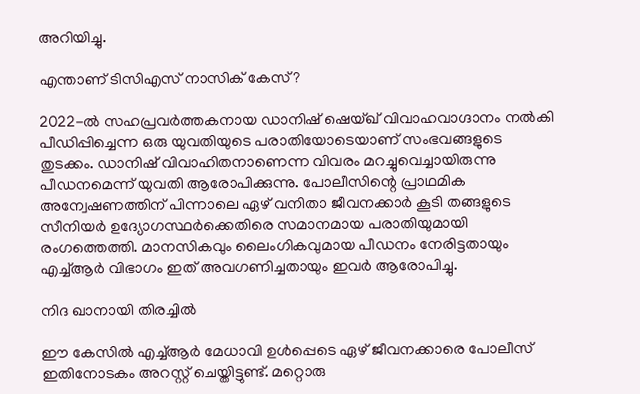അറിയിച്ചു.

എന്താണ് ടിസിഎസ് നാസിക് കേസ്?

2022-ല്‍ സഹപ്രവര്‍ത്തകനായ ഡാനിഷ് ഷെയ്ഖ് വിവാഹവാഗ്ദാനം നല്‍കി പീഡിപ്പിച്ചെന്ന ഒരു യുവതിയുടെ പരാതിയോടെയാണ് സംഭവങ്ങളുടെ തുടക്കം. ഡാനിഷ് വിവാഹിതനാണെന്ന വിവരം മറച്ചുവെച്ചായിരുന്നു പീഡനമെന്ന് യുവതി ആരോപിക്കുന്നു. പോലീസിന്റെ പ്രാഥമിക അന്വേഷണത്തിന് പിന്നാലെ ഏഴ് വനിതാ ജീവനക്കാര്‍ കൂടി തങ്ങളുടെ സീനിയര്‍ ഉദ്യോഗസ്ഥര്‍ക്കെതിരെ സമാനമായ പരാതിയുമായി രംഗത്തെത്തി. മാനസികവും ലൈംഗികവുമായ പീഡനം നേരിട്ടതായും എച്ച്ആര്‍ വിഭാഗം ഇത് അവഗണിച്ചതായും ഇവര്‍ ആരോപിച്ചു.

നിദ ഖാനായി തിരച്ചില്‍

ഈ കേസില്‍ എച്ച്ആര്‍ മേധാവി ഉള്‍പ്പെടെ ഏഴ് ജീവനക്കാരെ പോലീസ് ഇതിനോടകം അറസ്റ്റ് ചെയ്തിട്ടുണ്ട്. മറ്റൊരു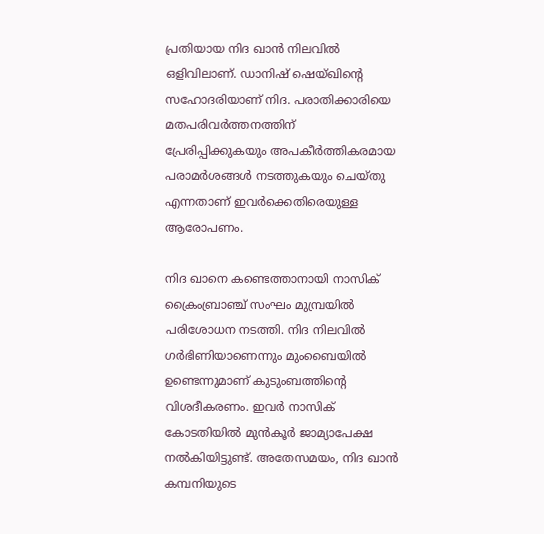പ്രതിയായ നിദ ഖാന്‍ നിലവില്‍ ഒളിവിലാണ്. ഡാനിഷ് ഷെയ്ഖിന്റെ സഹോദരിയാണ് നിദ. പരാതിക്കാരിയെ മതപരിവര്‍ത്തനത്തിന് പ്രേരിപ്പിക്കുകയും അപകീര്‍ത്തികരമായ പരാമര്‍ശങ്ങള്‍ നടത്തുകയും ചെയ്തു എന്നതാണ് ഇവര്‍ക്കെതിരെയുള്ള ആരോപണം.

നിദ ഖാനെ കണ്ടെത്താനായി നാസിക് ക്രൈംബ്രാഞ്ച് സംഘം മുമ്പ്രയില്‍ പരിശോധന നടത്തി. നിദ നിലവില്‍ ഗര്‍ഭിണിയാണെന്നും മുംബൈയില്‍ ഉണ്ടെന്നുമാണ് കുടുംബത്തിന്റെ വിശദീകരണം. ഇവര്‍ നാസിക് കോടതിയില്‍ മുന്‍കൂര്‍ ജാമ്യാപേക്ഷ നല്‍കിയിട്ടുണ്ട്. അതേസമയം, നിദ ഖാന്‍ കമ്പനിയുടെ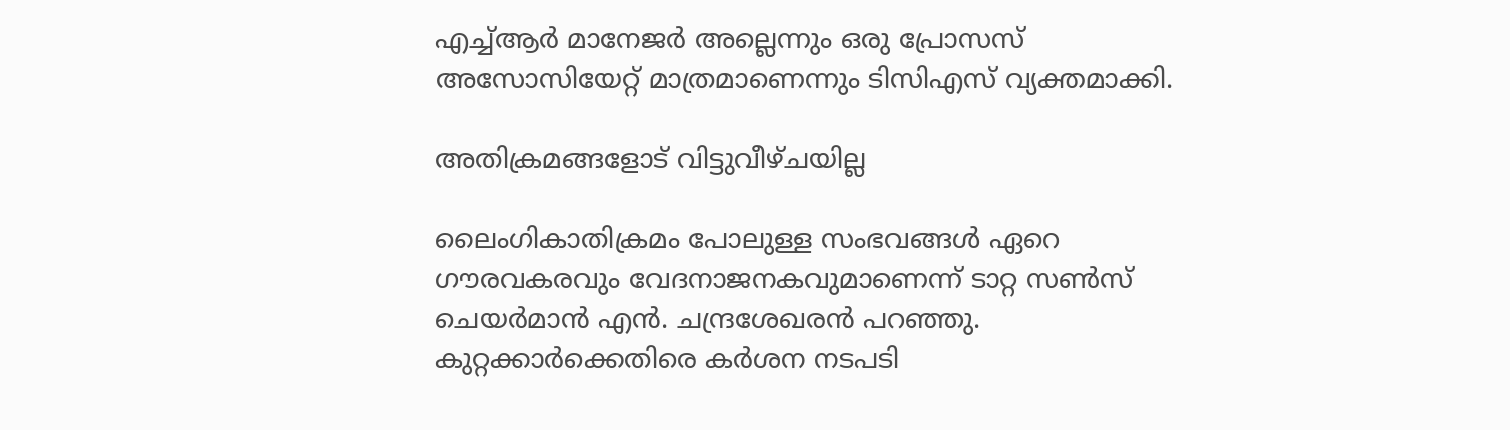എച്ച്ആര്‍ മാനേജര്‍ അല്ലെന്നും ഒരു പ്രോസസ് അസോസിയേറ്റ് മാത്രമാണെന്നും ടിസിഎസ് വ്യക്തമാക്കി.

അതിക്രമങ്ങളോട് വിട്ടുവീഴ്ചയില്ല

ലൈംഗികാതിക്രമം പോലുള്ള സംഭവങ്ങള്‍ ഏറെ ഗൗരവകരവും വേദനാജനകവുമാണെന്ന് ടാറ്റ സണ്‍സ് ചെയര്‍മാന്‍ എന്‍. ചന്ദ്രശേഖരന്‍ പറഞ്ഞു. കുറ്റക്കാര്‍ക്കെതിരെ കര്‍ശന നടപടി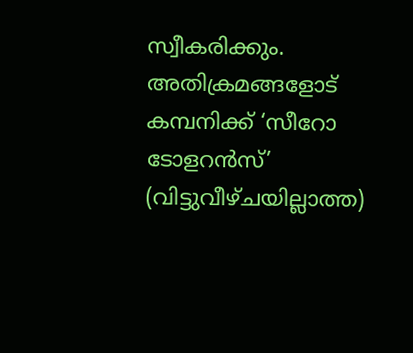സ്വീകരിക്കും. അതിക്രമങ്ങളോട് കമ്പനിക്ക് ‘സീറോ ടോളറന്‍സ്’ (വിട്ടുവീഴ്ചയില്ലാത്ത)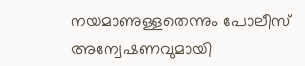നയമാണുള്ളതെന്നും പോലീസ് അന്വേഷണവുമായി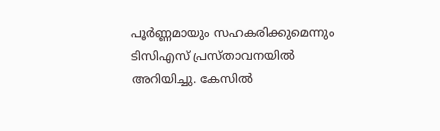പൂര്‍ണ്ണമായും സഹകരിക്കുമെന്നും ടിസിഎസ് പ്രസ്താവനയില്‍ അറിയിച്ചു. കേസില്‍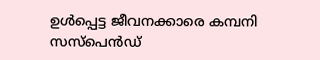ഉള്‍പ്പെട്ട ജീവനക്കാരെ കമ്പനി സസ്‌പെന്‍ഡ്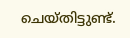ചെയ്തിട്ടുണ്ട്.